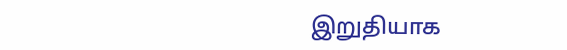இறுதியாக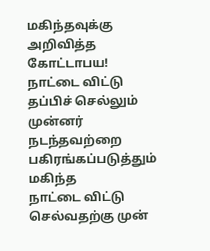மகிந்தவுக்கு அறிவித்த கோட்டாபய! நாட்டை விட்டு தப்பிச் செல்லும் முன்னர் நடந்தவற்றை பகிரங்கப்படுத்தும் மகிந்த
நாட்டை விட்டு செல்வதற்கு முன்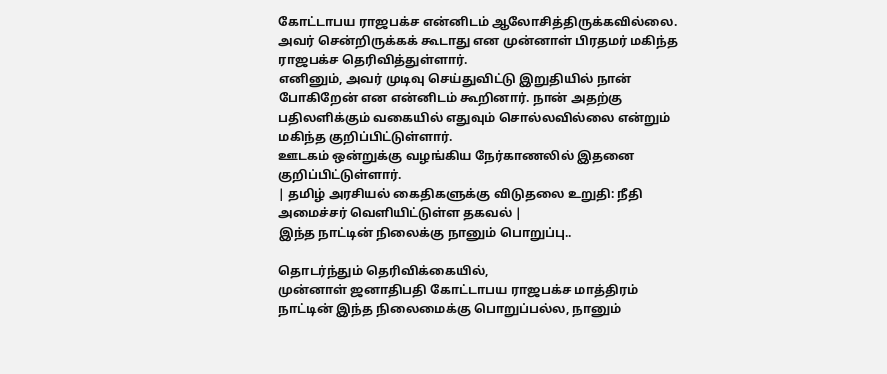கோட்டாபய ராஜபக்ச என்னிடம் ஆலோசித்திருக்கவில்லை. அவர் சென்றிருக்கக் கூடாது என முன்னாள் பிரதமர் மகிந்த ராஜபக்ச தெரிவித்துள்ளார்.
எனினும், அவர் முடிவு செய்துவிட்டு இறுதியில் நான் போகிறேன் என என்னிடம் கூறினார். நான் அதற்கு பதிலளிக்கும் வகையில் எதுவும் சொல்லவில்லை என்றும் மகிந்த குறிப்பிட்டுள்ளார்.
ஊடகம் ஒன்றுக்கு வழங்கிய நேர்காணலில் இதனை குறிப்பிட்டுள்ளார்.
| தமிழ் அரசியல் கைதிகளுக்கு விடுதலை உறுதி: நீதி அமைச்சர் வெளியிட்டுள்ள தகவல் |
இந்த நாட்டின் நிலைக்கு நானும் பொறுப்பு..

தொடர்ந்தும் தெரிவிக்கையில்,
முன்னாள் ஜனாதிபதி கோட்டாபய ராஜபக்ச மாத்திரம் நாட்டின் இந்த நிலைமைக்கு பொறுப்பல்ல, நானும்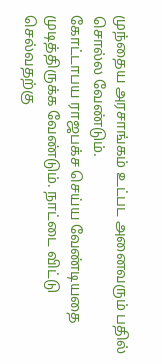முந்தைய அரசாங்கம் உட்பட அனைவரும் பதில் சொல்ல வேண்டும்.
கோட்டாபய ராஜபக்ச செய்ய வேண்டியதை முடித்திருக்க வேண்டும். நாட்டை விட்டு செல்வதற்கு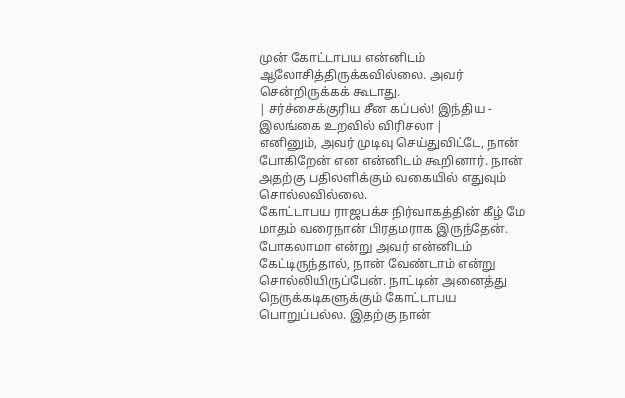முன் கோட்டாபய என்னிடம் ஆலோசித்திருக்கவில்லை. அவர் சென்றிருக்கக் கூடாது.
| சர்ச்சைக்குரிய சீன கப்பல்! இந்திய - இலங்கை உறவில் விரிசலா |
எனினும், அவர் முடிவு செய்துவிட்டே, நான் போகிறேன் என என்னிடம் கூறினார். நான் அதற்கு பதிலளிக்கும் வகையில் எதுவும் சொல்லவில்லை.
கோட்டாபய ராஜபக்ச நிர்வாகத்தின் கீழ் மே மாதம் வரைநான் பிரதமராக இருந்தேன். போகலாமா என்று அவர் என்னிடம் கேட்டிருந்தால், நான் வேண்டாம் என்று சொல்லியிருப்பேன். நாட்டின் அனைத்து நெருக்கடிகளுக்கும் கோட்டாபய பொறுப்பல்ல. இதற்கு நான்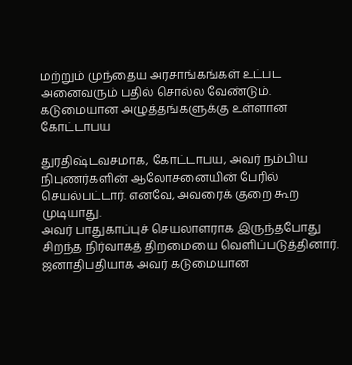மற்றும் முந்தைய அரசாங்கங்கள் உட்பட அனைவரும் பதில் சொல்ல வேண்டும்.
கடுமையான அழுத்தங்களுக்கு உள்ளான கோட்டாபய

துரதிஷ்டவசமாக, கோட்டாபய, அவர் நம்பிய நிபுணர்களின் ஆலோசனையின் பேரில் செயல்பட்டார். எனவே, அவரைக் குறை கூற முடியாது.
அவர் பாதுகாப்புச் செயலாளராக இருந்தபோது சிறந்த நிர்வாகத் திறமையை வெளிப்படுத்தினார். ஜனாதிபதியாக அவர் கடுமையான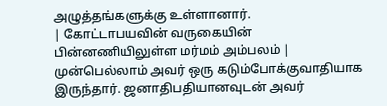அழுத்தங்களுக்கு உள்ளானார்.
| கோட்டாபயவின் வருகையின் பின்னணியிலுள்ள மர்மம் அம்பலம் |
முன்பெல்லாம் அவர் ஒரு கடும்போக்குவாதியாக இருந்தார். ஜனாதிபதியானவுடன் அவர்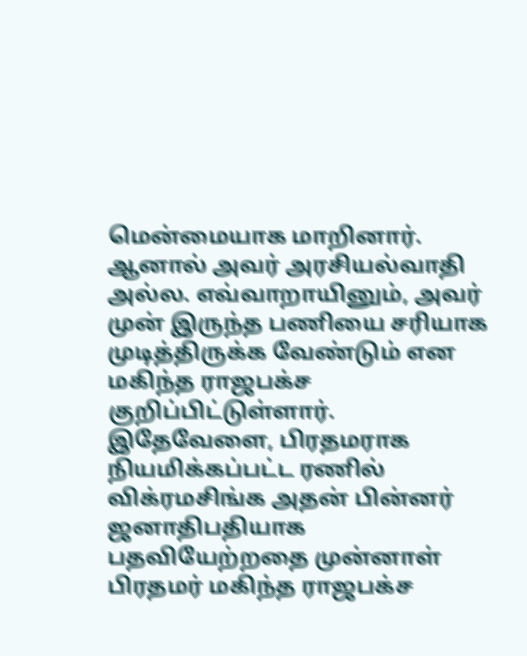மென்மையாக மாறினார். ஆனால் அவர் அரசியல்வாதி அல்ல. எவ்வாறாயினும், அவர் முன் இருந்த பணியை சரியாக முடித்திருக்க வேண்டும் என மகிந்த ராஜபக்ச குறிப்பிட்டுள்ளார்.
இதேவேளை, பிரதமராக நியமிக்கப்பட்ட ரணில் விக்ரமசிங்க அதன் பின்னர் ஜனாதிபதியாக பதவியேற்றதை முன்னாள் பிரதமர் மகிந்த ராஜபக்ச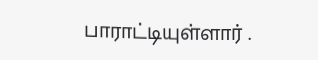பாராட்டியுள்ளார் .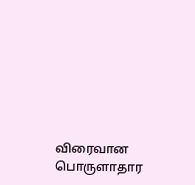விரைவான பொருளாதார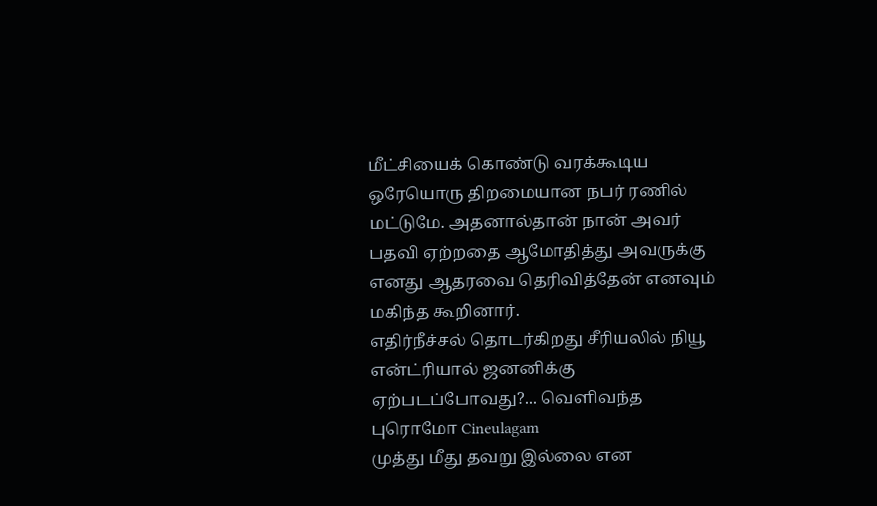மீட்சியைக் கொண்டு வரக்கூடிய ஒரேயொரு திறமையான நபர் ரணில் மட்டுமே. அதனால்தான் நான் அவர் பதவி ஏற்றதை ஆமோதித்து அவருக்கு எனது ஆதரவை தெரிவித்தேன் எனவும் மகிந்த கூறினார்.
எதிர்நீச்சல் தொடர்கிறது சீரியலில் நியூ என்ட்ரியால் ஜனனிக்கு ஏற்படப்போவது?... வெளிவந்த புரொமோ Cineulagam
முத்து மீது தவறு இல்லை என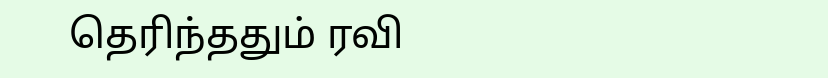தெரிந்ததும் ரவி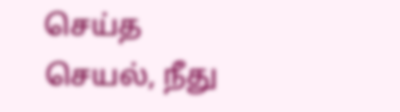செய்த செயல், நீது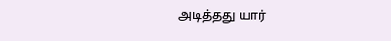அடித்தது யார்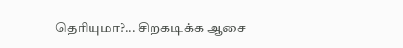தெரியுமா?... சிறகடிக்க ஆசை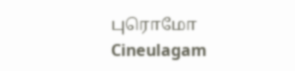புரொமோ Cineulagam